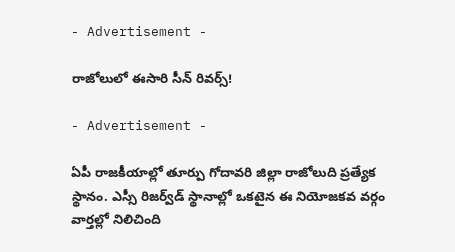- Advertisement -

రాజోలులో ఈసారి సీన్ రివర్స్!

- Advertisement -

ఏపీ రాజకీయాల్లో తూర్పు గోదావరి జిల్లా రాజోలుది ప్రత్యేక స్థానం. ఎస్సీ రిజర్వ్‌డ్ స్థానాల్లో ఒకటైన ఈ నియోజకవ వర్గం వార్తల్లో నిలిచింది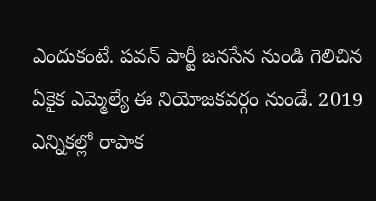ఎందుకంటే. పవన్ పార్టీ జనసేన నుండి గెలిచిన ఏకైక ఎమ్మెల్యే ఈ నియోజకవర్గం నుండే. 2019 ఎన్నికల్లో రాపాక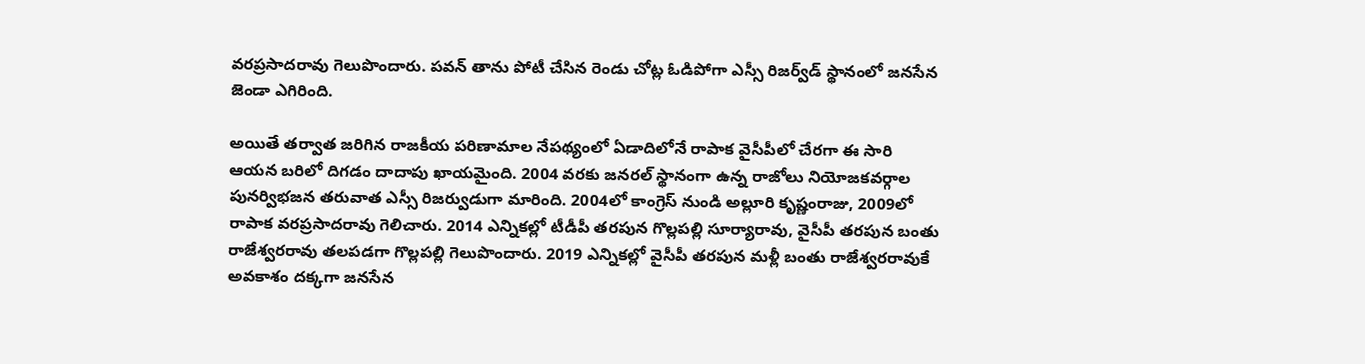వరప్రసాదరావు గెలుపొందారు. పవన్ తాను పోటీ చేసిన రెండు చోట్ల ఓడిపోగా ఎస్సీ రిజర్వ్‌డ్ స్థానంలో జనసేన జెండా ఎగిరింది.

అయితే తర్వాత జరిగిన రాజకీయ పరిణామాల నేపథ్యంలో ఏడాదిలోనే రాపాక వైసీపీలో చేరగా ఈ సారి ఆయన బరిలో దిగడం దాదాపు ఖాయమైంది. 2004 వరకు జనరల్‌ స్థానంగా ఉన్న రాజోలు నియోజకవర్గాల పునర్విభజన తరువాత ఎస్సీ రిజర్వుడుగా మారింది. 2004లో కాంగ్రెస్‌ నుండి అల్లూరి కృష్ణంరాజు, 2009లో రాపాక వరప్రసాదరావు గెలిచారు. 2014 ఎన్నికల్లో టీడీపీ తరపున గొల్లపల్లి సూర్యారావు, వైసీపీ తరపున బంతు రాజేశ్వరరావు తలపడగా గొల్లపల్లి గెలుపొందారు. 2019 ఎన్నికల్లో వైసీపీ తరపున మళ్లీ బంతు రాజేశ్వరరావుకే అవకాశం దక్కగా జనసేన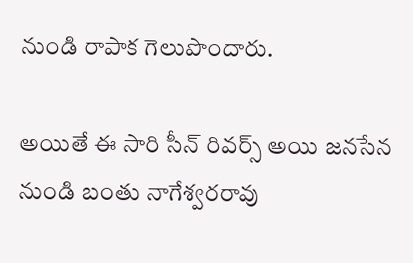నుండి రాపాక గెలుపొందారు.

అయితే ఈ సారి సీన్ రివర్స్ అయి జనసేన నుండి బంతు నాగేశ్వరరావు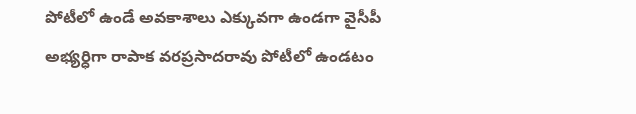పోటీలో ఉండే అవకాశాలు ఎక్కువగా ఉండగా వైసీపీ అభ్యర్ధిగా రాపాక వరప్రసాదరావు పోటీలో ఉండటం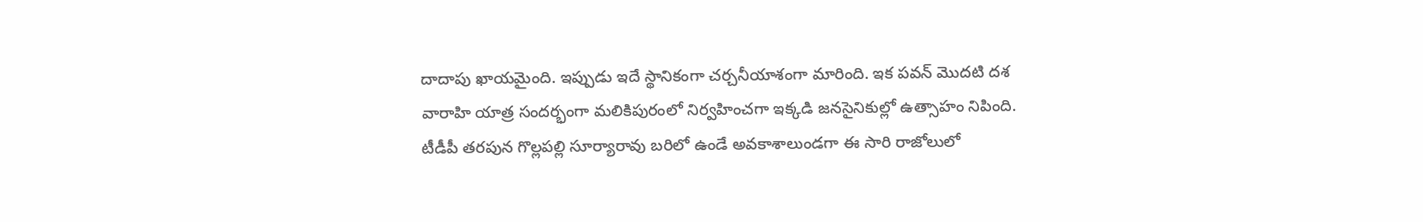దాదాపు ఖాయమైంది. ఇప్పుడు ఇదే స్థానికంగా చర్చనీయాశంగా మారింది. ఇక పవన్‌ మొదటి దశ వారాహి యాత్ర సందర్భంగా మలికిపురంలో నిర్వహించగా ఇక్కడి జనసైనికుల్లో ఉత్సాహం నిపింది. టీడీపీ తరపున గొల్లపల్లి సూర్యారావు బరిలో ఉండే అవకాశాలుండగా ఈ సారి రాజోలులో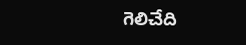గెలిచేది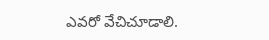ఎవరో వేచిచూడాలి.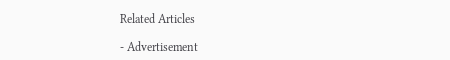Related Articles

- Advertisement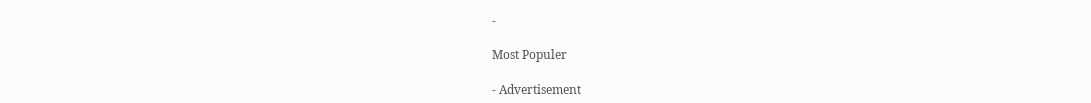-

Most Populer

- Advertisement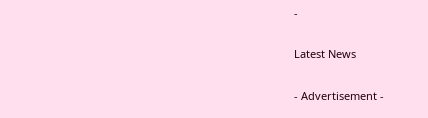-

Latest News

- Advertisement -